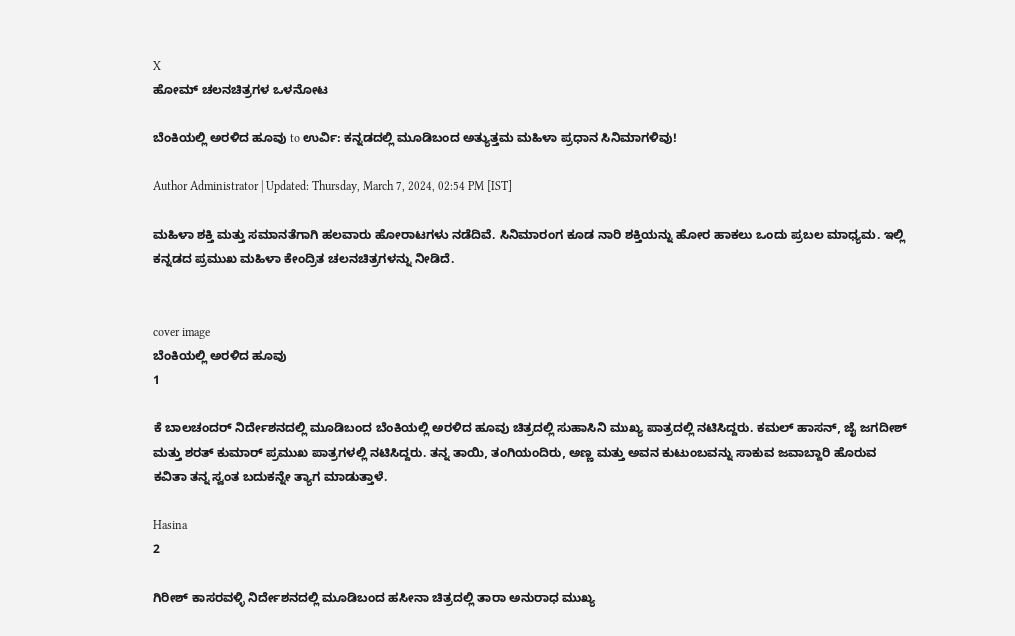X
ಹೋಮ್ ಚಲನಚಿತ್ರಗಳ ಒಳನೋಟ

ಬೆಂಕಿಯಲ್ಲಿ ಅರಳಿದ ಹೂವು to ಉರ್ವಿ: ಕನ್ನಡದಲ್ಲಿ ಮೂಡಿಬಂದ ಅತ್ಯುತ್ತಮ ಮಹಿಳಾ ಪ್ರಧಾನ ಸಿನಿಮಾಗಳಿವು!

Author Administrator | Updated: Thursday, March 7, 2024, 02:54 PM [IST]

ಮಹಿಳಾ ಶಕ್ತಿ ಮತ್ತು ಸಮಾನತೆಗಾಗಿ ಹಲವಾರು ಹೋರಾಟಗಳು ನಡೆದಿವೆ. ಸಿನಿಮಾರಂಗ ಕೂಡ ನಾರಿ ಶಕ್ತಿಯನ್ನು ಹೋರ ಹಾಕಲು ಒಂದು ಪ್ರಬಲ ಮಾಧ್ಯಮ. ಇಲ್ಲಿ ಕನ್ನಡದ ಪ್ರಮುಖ ಮಹಿಳಾ ಕೇಂದ್ರಿತ ಚಲನಚಿತ್ರಗಳನ್ನು ನೀಡಿದೆ.


cover image
ಬೆಂಕಿಯಲ್ಲಿ ಅರಳಿದ ಹೂವು
1

ಕೆ ಬಾಲಚಂದರ್ ನಿರ್ದೇಶನದಲ್ಲಿ ಮೂಡಿಬಂದ ಬೆಂಕಿಯಲ್ಲಿ ಅರಳಿದ ಹೂವು ಚಿತ್ರದಲ್ಲಿ ಸುಹಾಸಿನಿ ಮುಖ್ಯ ಪಾತ್ರದಲ್ಲಿ ನಟಿಸಿದ್ದರು. ಕಮಲ್ ಹಾಸನ್, ಜೈ ಜಗದೀಶ್ ಮತ್ತು ಶರತ್ ಕುಮಾರ್ ಪ್ರಮುಖ ಪಾತ್ರಗಳಲ್ಲಿ ನಟಿಸಿದ್ದರು. ತನ್ನ ತಾಯಿ, ತಂಗಿಯಂದಿರು, ಅಣ್ಣ ಮತ್ತು ಅವನ ಕುಟುಂಬವನ್ನು ಸಾಕುವ ಜವಾಬ್ದಾರಿ ಹೊರುವ ಕವಿತಾ ತನ್ನ ಸ್ವಂತ ಬದುಕನ್ನೇ ತ್ಯಾಗ ಮಾಡುತ್ತಾಳೆ.

Hasina
2

ಗಿರೀಶ್ ಕಾಸರವಳ್ಳಿ ನಿರ್ದೇಶನದಲ್ಲಿ ಮೂಡಿಬಂದ ಹಸೀನಾ ಚಿತ್ರದಲ್ಲಿ ತಾರಾ ಅನುರಾಧ ಮುಖ್ಯ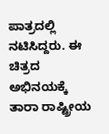ಪಾತ್ರದಲ್ಲಿ ನಟಿಸಿದ್ದರು. ಈ ಚಿತ್ರದ ಅಭಿನಯಕ್ಕೆ ತಾರಾ ರಾಷ್ಟ್ರೀಯ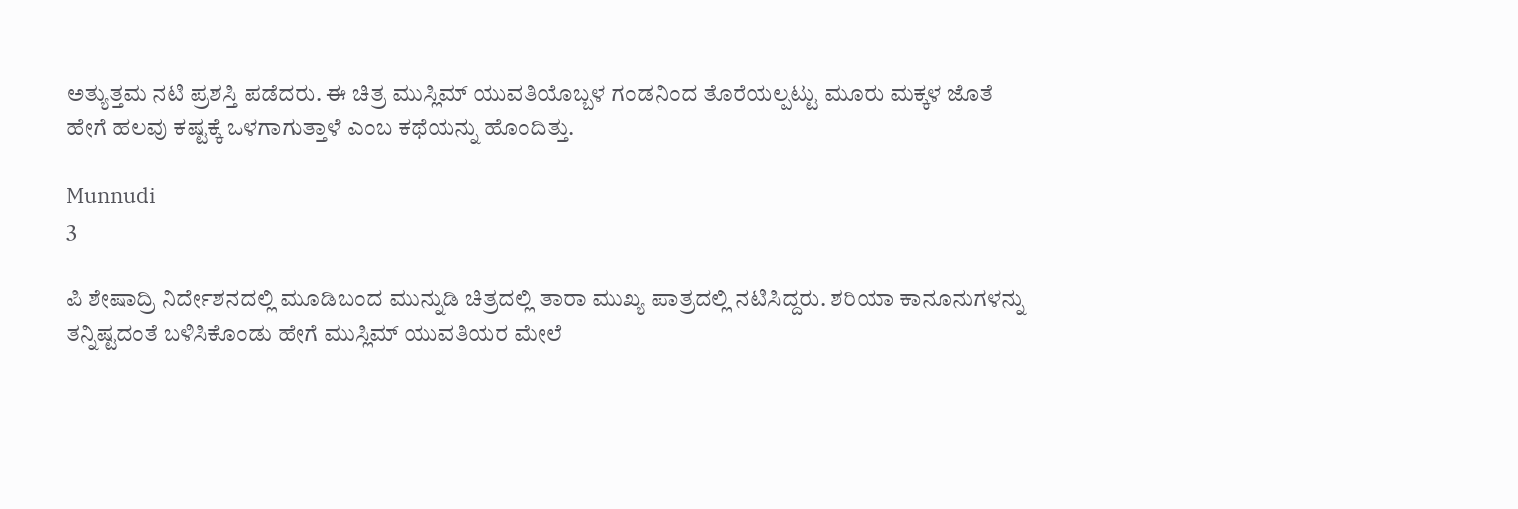ಅತ್ಯುತ್ತಮ ನಟಿ ಪ್ರಶಸ್ತಿ ಪಡೆದರು. ಈ ಚಿತ್ರ ಮುಸ್ಲಿಮ್ ಯುವತಿಯೊಬ್ಬಳ ಗಂಡನಿಂದ ತೊರೆಯಲ್ಪಟ್ಟು ಮೂರು ಮಕ್ಕಳ ಜೊತೆ ಹೇಗೆ ಹಲವು ಕಷ್ಟಕ್ಕೆ ಒಳಗಾಗುತ್ತಾಳೆ ಎಂಬ ಕಥೆಯನ್ನು ಹೊಂದಿತ್ತು.

Munnudi
3

ಪಿ ಶೇಷಾದ್ರಿ ನಿರ್ದೇಶನದಲ್ಲಿ ಮೂಡಿಬಂದ ಮುನ್ನುಡಿ ಚಿತ್ರದಲ್ಲಿ ತಾರಾ ಮುಖ್ಯ ಪಾತ್ರದಲ್ಲಿ ನಟಿಸಿದ್ದರು. ಶರಿಯಾ ಕಾನೂನುಗಳನ್ನು ತನ್ನಿಷ್ಟದಂತೆ ಬಳಿಸಿಕೊಂಡು ಹೇಗೆ ಮುಸ್ಲಿಮ್ ಯುವತಿಯರ ಮೇಲೆ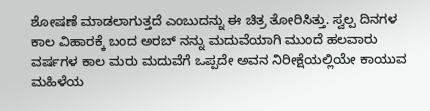ಶೋಷಣೆ ಮಾಡಲಾಗುತ್ತದೆ ಎಂಬುದನ್ನು ಈ ಚಿತ್ರ ತೋರಿಸಿತ್ತು. ಸ್ವಲ್ಪ ದಿನಗಳ ಕಾಲ ವಿಹಾರಕ್ಕೆ ಬಂದ ಅರಬ್ ನನ್ನು ಮದುವೆಯಾಗಿ ಮುಂದೆ ಹಲವಾರು ವರ್ಷಗಳ ಕಾಲ ಮರು ಮದುವೆಗೆ ಒಪ್ಪದೇ ಅವನ ನಿರೀಕ್ಷೆಯಲ್ಲಿಯೇ ಕಾಯುವ ಮಹಿಳೆಯ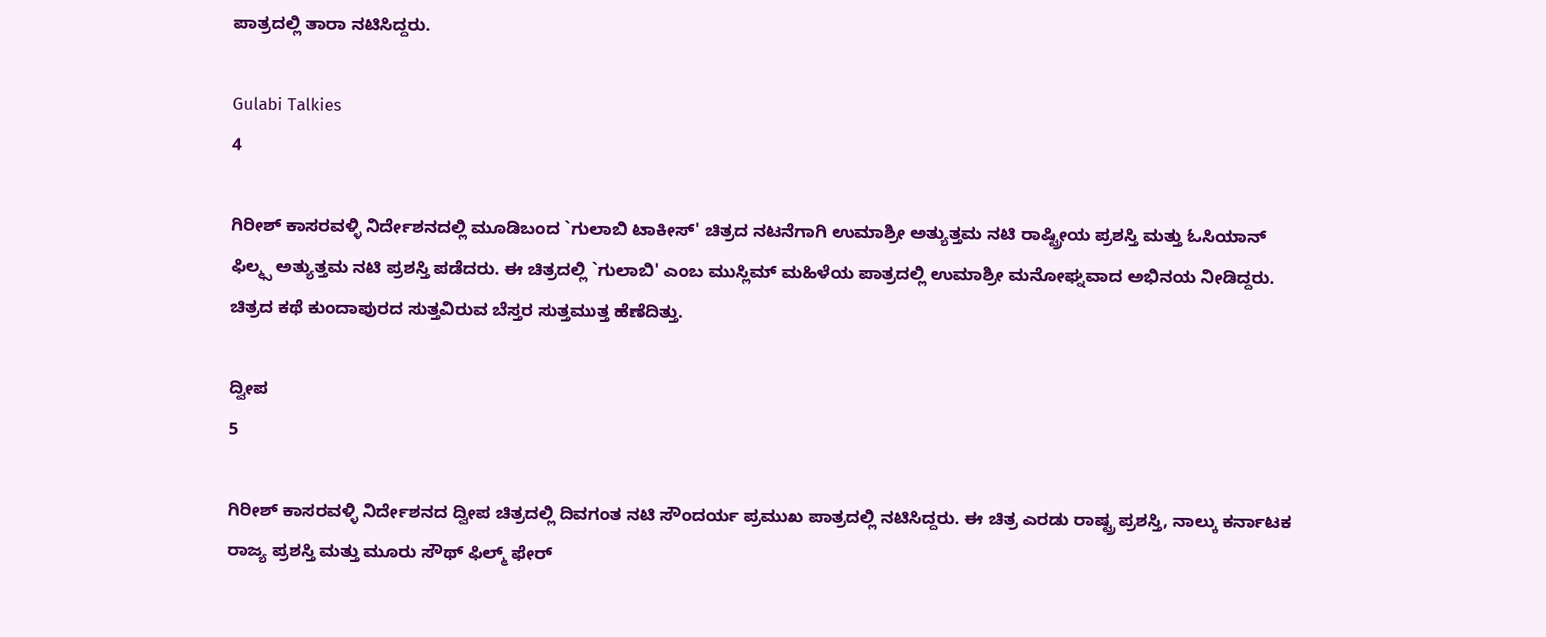ಪಾತ್ರದಲ್ಲಿ ತಾರಾ ನಟಿಸಿದ್ದರು.

Gulabi Talkies
4

ಗಿರೀಶ್ ಕಾಸರವಳ್ಳಿ ನಿರ್ದೇಶನದಲ್ಲಿ ಮೂಡಿಬಂದ `ಗುಲಾಬಿ ಟಾಕೀಸ್' ಚಿತ್ರದ ನಟನೆಗಾಗಿ ಉಮಾಶ್ರೀ ಅತ್ಯುತ್ತಮ ನಟಿ ರಾಷ್ಟ್ರೀಯ ಪ್ರಶಸ್ತಿ ಮತ್ತು ಓಸಿಯಾನ್ ಫಿಲ್ಮ್ಸ ಅತ್ಯುತ್ತಮ ನಟಿ ಪ್ರಶಸ್ತಿ ಪಡೆದರು. ಈ ಚಿತ್ರದಲ್ಲಿ `ಗುಲಾಬಿ' ಎಂಬ ಮುಸ್ಲಿಮ್ ಮಹಿಳೆಯ ಪಾತ್ರದಲ್ಲಿ ಉಮಾಶ್ರೀ ಮನೋಘ್ನವಾದ ಅಭಿನಯ ನೀಡಿದ್ದರು. ಚಿತ್ರದ ಕಥೆ ಕುಂದಾಪುರದ ಸುತ್ತವಿರುವ ಬೆಸ್ತರ ಸುತ್ತಮುತ್ತ ಹೆಣೆದಿತ್ತು.

ದ್ವೀಪ
5

ಗಿರೀಶ್ ಕಾಸರವಳ್ಳಿ ನಿರ್ದೇಶನದ ದ್ವೀಪ ಚಿತ್ರದಲ್ಲಿ ದಿವಗಂತ ನಟಿ ಸೌಂದರ್ಯ ಪ್ರಮುಖ ಪಾತ್ರದಲ್ಲಿ ನಟಿಸಿದ್ದರು. ಈ ಚಿತ್ರ ಎರಡು ರಾಷ್ಟ್ರ ಪ್ರಶಸ್ತಿ, ನಾಲ್ಕು ಕರ್ನಾಟಕ ರಾಜ್ಯ ಪ್ರಶಸ್ತಿ ಮತ್ತು ಮೂರು ಸೌಥ್ ಫಿಲ್ಮ್ ಫೇರ್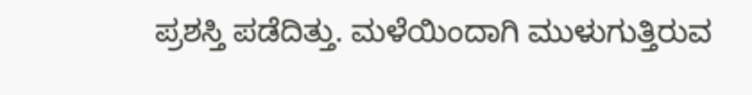ಪ್ರಶಸ್ತಿ ಪಡೆದಿತ್ತು. ಮಳೆಯಿಂದಾಗಿ ಮುಳುಗುತ್ತಿರುವ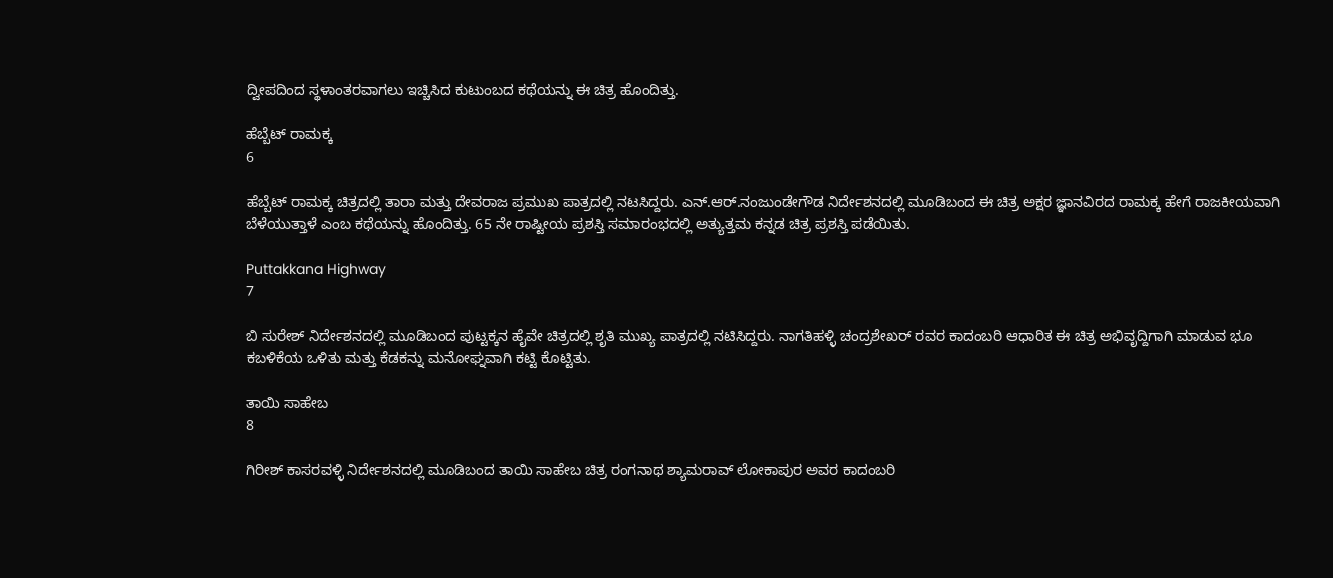ದ್ವೀಪದಿಂದ ಸ್ಥಳಾಂತರವಾಗಲು ಇಚ್ಚಿಸಿದ ಕುಟುಂಬದ ಕಥೆಯನ್ನು ಈ ಚಿತ್ರ ಹೊಂದಿತ್ತು.

ಹೆಬ್ಬೆಟ್ ರಾಮಕ್ಕ
6

ಹೆಬ್ಬೆಟ್ ರಾಮಕ್ಕ ಚಿತ್ರದಲ್ಲಿ ತಾರಾ ಮತ್ತು ದೇವರಾಜ ಪ್ರಮುಖ ಪಾತ್ರದಲ್ಲಿ ನಟಸಿದ್ದರು. ಎನ್.ಆರ್.ನಂಜುಂಡೇಗೌಡ ನಿರ್ದೇಶನದಲ್ಲಿ ಮೂಡಿಬಂದ ಈ ಚಿತ್ರ ಅಕ್ಷರ ಜ್ಞಾನವಿರದ ರಾಮಕ್ಕ ಹೇಗೆ ರಾಜಕೀಯವಾಗಿ ಬೆಳೆಯುತ್ತಾಳೆ ಎಂಬ ಕಥೆಯನ್ನು ಹೊಂದಿತ್ತು. 65 ನೇ ರಾಷ್ಟೀಯ ಪ್ರಶಸ್ತಿ ಸಮಾರಂಭದಲ್ಲಿ ಅತ್ಯುತ್ತಮ ಕನ್ನಡ ಚಿತ್ರ ಪ್ರಶಸ್ತಿ ಪಡೆಯಿತು.

Puttakkana Highway
7

ಬಿ ಸುರೇಶ್ ನಿರ್ದೇಶನದಲ್ಲಿ ಮೂಡಿಬಂದ ಪುಟ್ಟಕ್ಕನ ಹೈವೇ ಚಿತ್ರದಲ್ಲಿ ಶೃತಿ ಮುಖ್ಯ ಪಾತ್ರದಲ್ಲಿ ನಟಿಸಿದ್ದರು. ನಾಗತಿಹಳ್ಳಿ ಚಂದ್ರಶೇಖರ್ ರವರ ಕಾದಂಬರಿ ಆಧಾರಿತ ಈ ಚಿತ್ರ ಅಭಿವೃದ್ದಿಗಾಗಿ ಮಾಡುವ ಭೂ ಕಬಳಿಕೆಯ ಒಳಿತು ಮತ್ತು ಕೆಡಕನ್ನು ಮನೋಘ್ನವಾಗಿ ಕಟ್ಟಿ ಕೊಟ್ಟಿತು.

ತಾಯಿ ಸಾಹೇಬ
8

ಗಿರೀಶ್ ಕಾಸರವಳ್ಳಿ ನಿರ್ದೇಶನದಲ್ಲಿ ಮೂಡಿಬಂದ ತಾಯಿ ಸಾಹೇಬ ಚಿತ್ರ ರಂಗನಾಥ ಶ್ಯಾಮರಾವ್ ಲೋಕಾಪುರ ಅವರ ಕಾದಂಬರಿ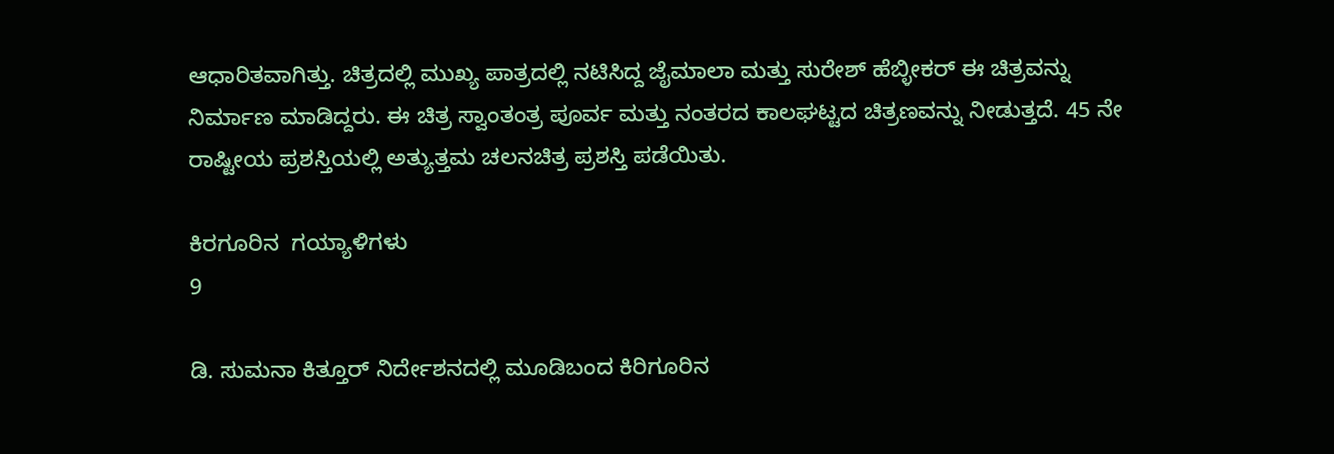ಆಧಾರಿತವಾಗಿತ್ತು. ಚಿತ್ರದಲ್ಲಿ ಮುಖ್ಯ ಪಾತ್ರದಲ್ಲಿ ನಟಿಸಿದ್ದ ಜೈಮಾಲಾ ಮತ್ತು ಸುರೇಶ್ ಹೆಬ್ಳೀಕರ್ ಈ ಚಿತ್ರವನ್ನು ನಿರ್ಮಾಣ ಮಾಡಿದ್ದರು. ಈ ಚಿತ್ರ ಸ್ವಾಂತಂತ್ರ ಪೂರ್ವ ಮತ್ತು ನಂತರದ ಕಾಲಘಟ್ಟದ ಚಿತ್ರಣವನ್ನು ನೀಡುತ್ತದೆ. 45 ನೇ ರಾಷ್ಟೀಯ ಪ್ರಶಸ್ತಿಯಲ್ಲಿ ಅತ್ಯುತ್ತಮ ಚಲನಚಿತ್ರ ಪ್ರಶಸ್ತಿ ಪಡೆಯಿತು.

ಕಿರಗೂರಿನ  ಗಯ್ಯಾಳಿಗಳು
9

ಡಿ. ಸುಮನಾ ಕಿತ್ತೂರ್ ನಿರ್ದೇಶನದಲ್ಲಿ ಮೂಡಿಬಂದ ಕಿರಿಗೂರಿನ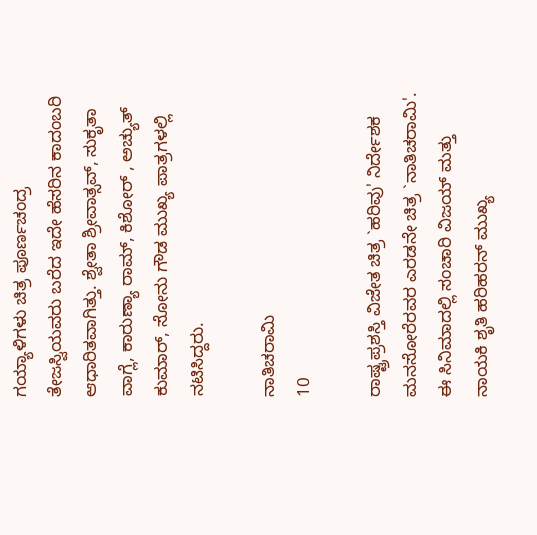ಗಯ್ಯಾಳಿಗಳು ಚಿತ್ರ ಪೂರ್ಣಚಂದ್ರ ತೇಜಸ್ವಿಯವರು ಬರೆದ ಇದೇ ಹೆಸರಿನ ಕಾದಂಬರಿ ಆಧಾರಿತವಾಗಿತ್ತು. ಶ್ವೇತಾ ಶ್ರೀವಾತ್ಸವ್, ಸುಕೃತಾ ವಾಗ್ಲೆ, ಕಾರುಣ್ಯಾ ರಾಮ್, ಕಿಶೋರ್ , ಅಚ್ಯುತ್ ಕುಮಾರ್, ಸೋನು ಗೌಡ ಮುಖ್ಯ ಪಾತ್ರಗಳಲ್ಲಿ ನಟಿಸಿದ್ದರು.

ನಾತಿಚರಾಮಿ
10

ರಾಷ್ಟ್ರಪ್ರಶಸ್ತಿ ವಿಜೇತ ಚಿತ್ರ `ಹರಿವು' ನಿರ್ದೇಶಕ ಮನಸೋರೆರವರ ಎರಡನೇ ಚಿತ್ರ `ನಾತಿಚರಾಮಿ'. ಈ ಸಿನಿಮಾದಲ್ಲಿ ಸಂಚಾರಿ ವಿಜಯ್ ಮತ್ತು ನಾಯಕಿ ಶೃತಿ ಹರಿಹರನ್ ಮುಖ್ಯ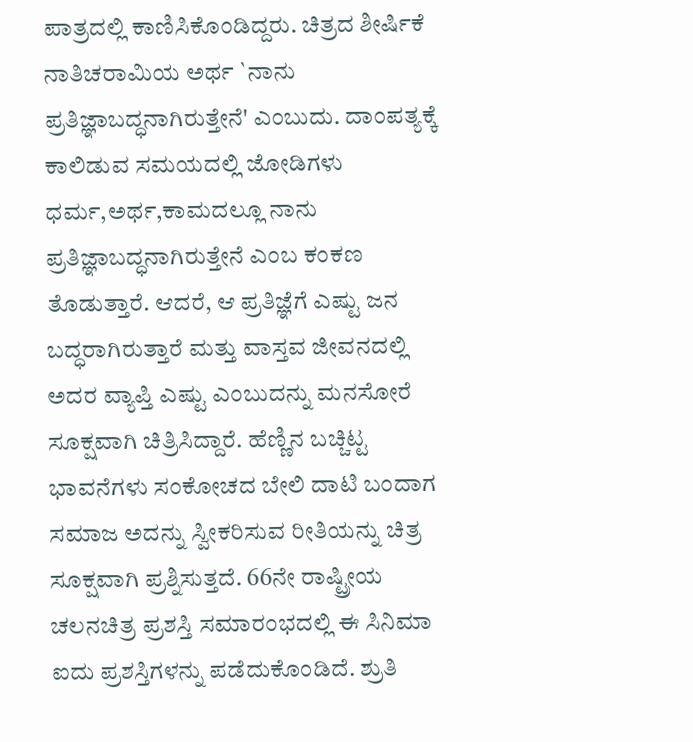ಪಾತ್ರದಲ್ಲಿ ಕಾಣಿಸಿಕೊಂಡಿದ್ದರು. ಚಿತ್ರದ ಶೀರ್ಷಿಕೆ ನಾತಿಚರಾಮಿಯ ಅರ್ಥ `ನಾನು ಪ್ರತಿಜ್ಞಾಬದ್ಧನಾಗಿರುತ್ತೇನೆ' ಎಂಬುದು. ದಾಂಪತ್ಯಕ್ಕೆ ಕಾಲಿಡುವ ಸಮಯದಲ್ಲಿ ಜೋಡಿಗಳು ಧರ್ಮ,ಅರ್ಥ,ಕಾಮದಲ್ಲೂ ನಾನು ಪ್ರತಿಜ್ಞಾಬದ್ಧನಾಗಿರುತ್ತೇನೆ ಎಂಬ ಕಂಕಣ ತೊಡುತ್ತಾರೆ. ಆದರೆ, ಆ ಪ್ರತಿಜ್ಞೆಗೆ ಎಷ್ಟು ಜನ ಬದ್ಧರಾಗಿರುತ್ತಾರೆ ಮತ್ತು ವಾಸ್ತವ ಜೀವನದಲ್ಲಿ ಅದರ ವ್ಯಾಪ್ತಿ ಎಷ್ಟು ಎಂಬುದನ್ನು ಮನಸೋರೆ ಸೂಕ್ಷವಾಗಿ ಚಿತ್ರಿಸಿದ್ದಾರೆ. ಹೆಣ್ಣಿನ ಬಚ್ಚಿಟ್ಟ ಭಾವನೆಗಳು ಸಂಕೋಚದ ಬೇಲಿ ದಾಟಿ ಬಂದಾಗ ಸಮಾಜ ಅದನ್ನು ಸ್ವೀಕರಿಸುವ ರೀತಿಯನ್ನು ಚಿತ್ರ ಸೂಕ್ಷವಾಗಿ ಪ್ರಶ್ನಿಸುತ್ತದೆ. 66ನೇ ರಾಷ್ಟ್ರೀಯ ಚಲನಚಿತ್ರ ಪ್ರಶಸ್ತಿ ಸಮಾರಂಭದಲ್ಲಿ ಈ ಸಿನಿಮಾ ಐದು ಪ್ರಶಸ್ತಿಗಳನ್ನು ಪಡೆದುಕೊಂಡಿದೆ. ಶ್ರುತಿ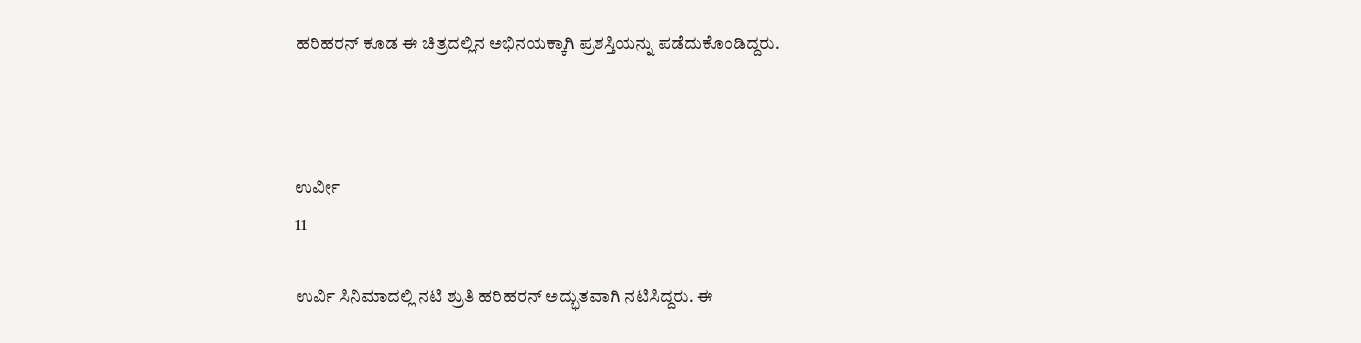ಹರಿಹರನ್ ಕೂಡ ಈ ಚಿತ್ರದಲ್ಲಿನ ಅಭಿನಯಕ್ಕಾಗಿ ಪ್ರಶಸ್ತಿಯನ್ನು ಪಡೆದುಕೊಂಡಿದ್ದರು.



ಉರ್ವೀ
11

ಉರ್ವಿ ಸಿನಿಮಾದಲ್ಲಿ ನಟಿ ಶ್ರುತಿ ಹರಿಹರನ್ ಅದ್ಭುತವಾಗಿ ನಟಿಸಿದ್ದರು. ಈ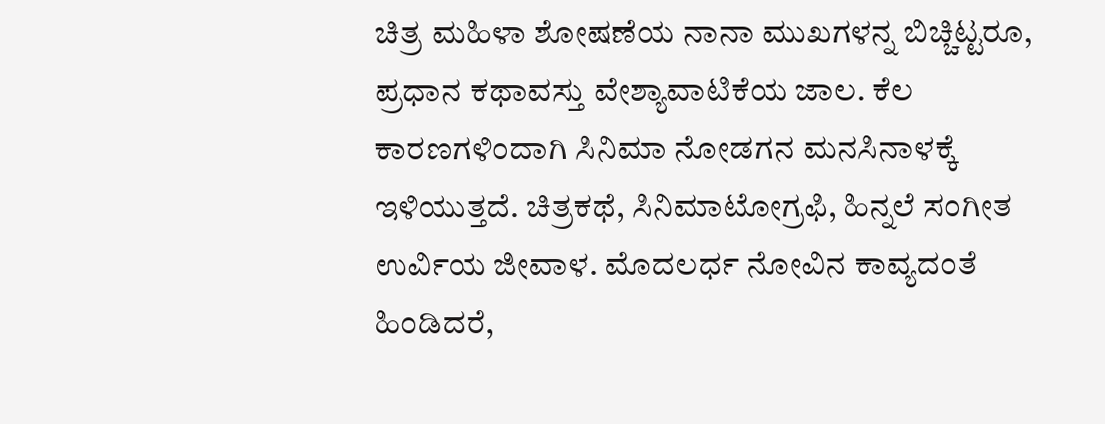ಚಿತ್ರ ಮಹಿಳಾ ಶೋಷಣೆಯ ನಾನಾ ಮುಖಗಳನ್ನ ಬಿಚ್ಚಿಟ್ಟರೂ, ಪ್ರಧಾನ ಕಥಾವಸ್ತು ವೇಶ್ಯಾವಾಟಿಕೆಯ ಜಾಲ. ಕೆಲ ಕಾರಣಗಳಿಂದಾಗಿ ಸಿನಿಮಾ ನೋಡಗನ ಮನಸಿನಾಳಕ್ಕೆ ಇಳಿಯುತ್ತದೆ. ಚಿತ್ರಕಥೆ, ಸಿನಿಮಾಟೋಗ್ರಫಿ, ಹಿನ್ನಲೆ ಸಂಗೀತ ಉರ್ವಿಯ ಜೀವಾಳ. ಮೊದಲರ್ಧ ನೋವಿನ ಕಾವ್ಯದಂತೆ ಹಿಂಡಿದರೆ,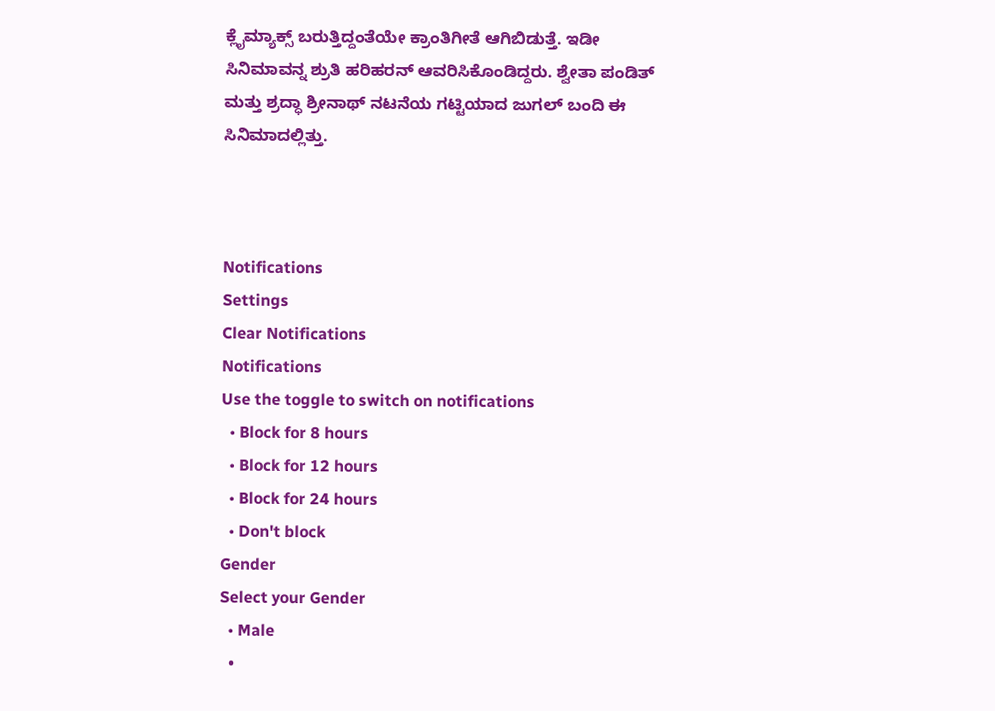ಕ್ಲೈಮ್ಯಾಕ್ಸ್ ಬರುತ್ತಿದ್ದಂತೆಯೇ ಕ್ರಾಂತಿಗೀತೆ ಆಗಿಬಿಡುತ್ತೆ. ಇಡೀ ಸಿನಿಮಾವನ್ನ ಶ್ರುತಿ ಹರಿಹರನ್ ಆವರಿಸಿಕೊಂಡಿದ್ದರು. ಶ್ವೇತಾ ಪಂಡಿತ್ ಮತ್ತು ಶ್ರದ್ಧಾ ಶ್ರೀನಾಥ್ ನಟನೆಯ ಗಟ್ಟಿಯಾದ ಜುಗಲ್ ಬಂದಿ ಈ ಸಿನಿಮಾದಲ್ಲಿತ್ತು.



Notifications
Settings
Clear Notifications
Notifications
Use the toggle to switch on notifications
  • Block for 8 hours
  • Block for 12 hours
  • Block for 24 hours
  • Don't block
Gender
Select your Gender
  • Male
  •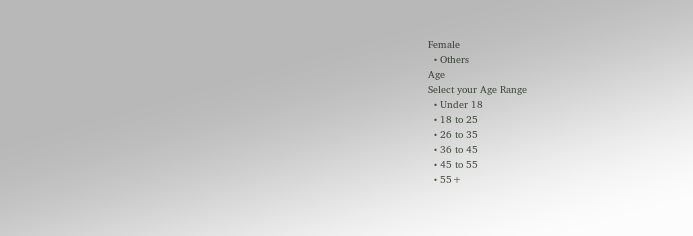Female
  • Others
Age
Select your Age Range
  • Under 18
  • 18 to 25
  • 26 to 35
  • 36 to 45
  • 45 to 55
  • 55+